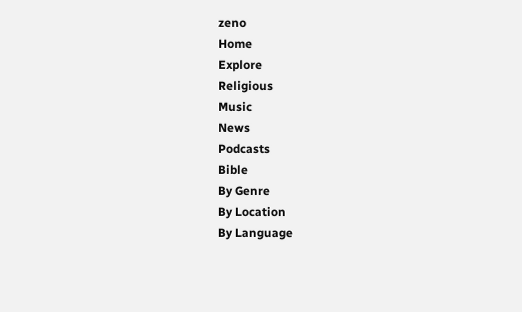zeno
Home
Explore
Religious
Music
News
Podcasts
Bible
By Genre
By Location
By Language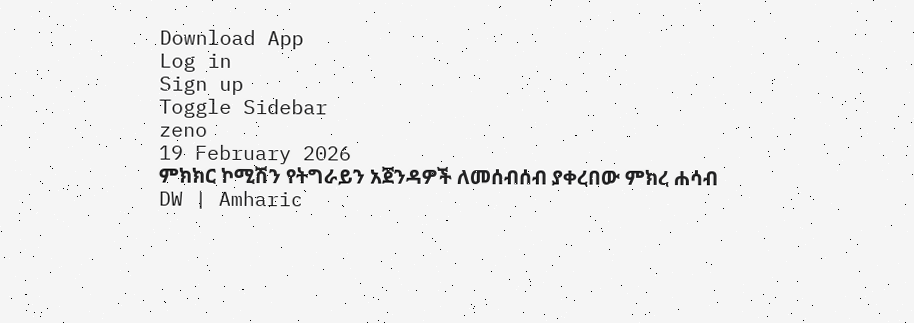Download App
Log in
Sign up
Toggle Sidebar
zeno
19 February 2026
ምክክር ኮሚሽን የትግራይን አጀንዳዎች ለመሰብሰብ ያቀረበው ምክረ ሐሳብ
DW | Amharic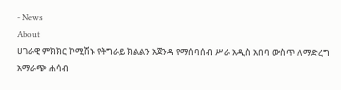- News
About
ሀገራዊ ምክክር ኮሚሽኑ የትግራይ ክልልን አጀንዳ የማሰባሰብ ሥራ አዲስ አበባ ውስጥ ለማድረግ አማራጭ ሐሳብ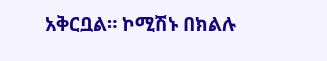አቅርቧል። ኮሚሽኑ በክልሉ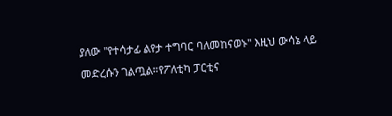ያለው "የተሳታፊ ልየታ ተግባር ባለመከናወኑ" እዚህ ውሳኔ ላይ መድረሱን ገልጧል።የፖለቲካ ፓርቲና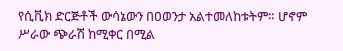የሲቪክ ድርጅቶች ውሳኔውን በዐወንታ አልተመለከቱትም። ሆኖም ሥራው ጭራሽ ከሚቀር በሚል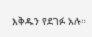እቅዱን የደገፉ አሉ።